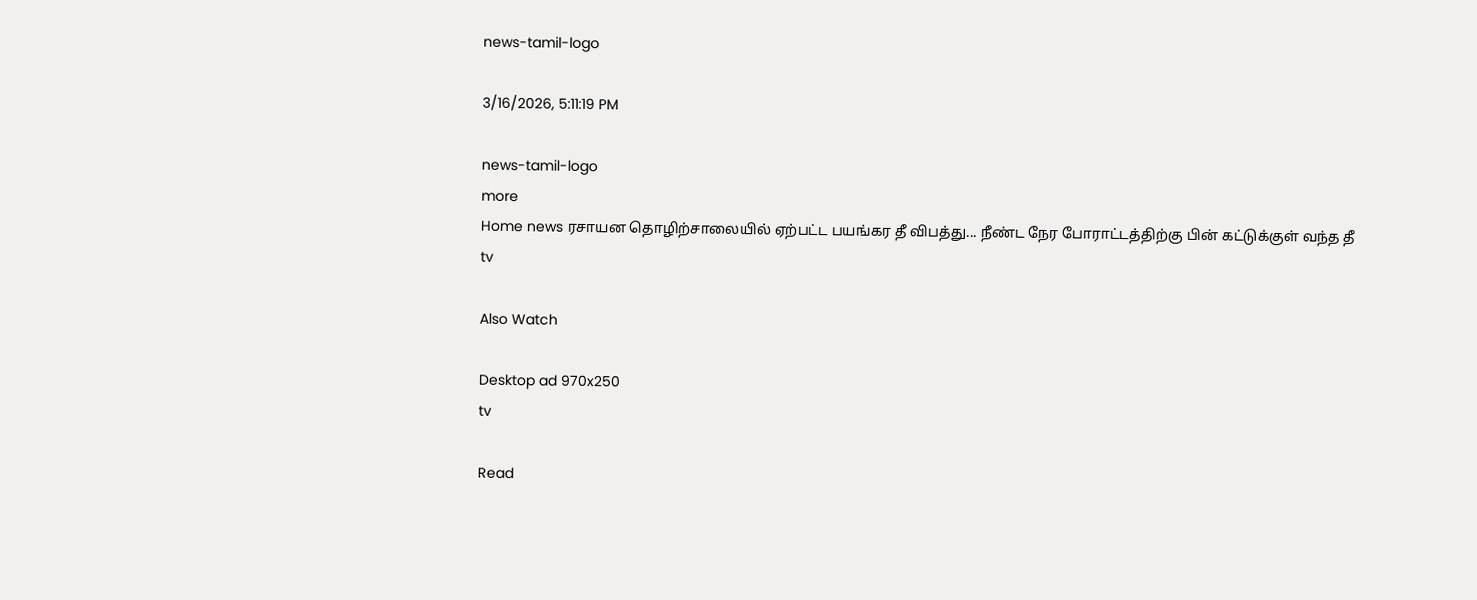news-tamil-logo

3/16/2026, 5:11:19 PM

news-tamil-logo
more
Home news ரசாயன தொழிற்சாலையில் ஏற்பட்ட பயங்கர தீ விபத்து... நீண்ட நேர போராட்டத்திற்கு பின் கட்டுக்குள் வந்த தீ
tv

Also Watch

Desktop ad 970x250
tv

Read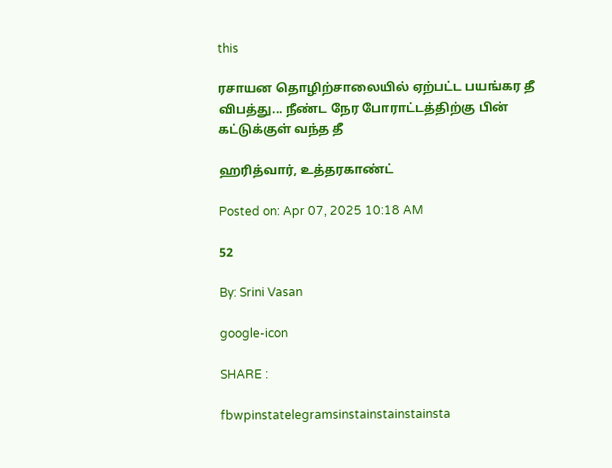this

ரசாயன தொழிற்சாலையில் ஏற்பட்ட பயங்கர தீ விபத்து... நீண்ட நேர போராட்டத்திற்கு பின் கட்டுக்குள் வந்த தீ

ஹரித்வார், உத்தரகாண்ட்

Posted on: Apr 07, 2025 10:18 AM

52

By: Srini Vasan

google-icon

SHARE :

fbwpinstatelegramsinstainstainstainsta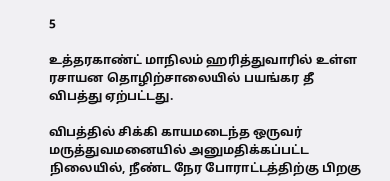5

உத்தரகாண்ட் மாநிலம் ஹரித்துவாரில் உள்ள ரசாயன தொழிற்சாலையில் பயங்கர தீ விபத்து ஏற்பட்டது.

விபத்தில் சிக்கி காயமடைந்த ஒருவர் மருத்துவமனையில் அனுமதிக்கப்பட்ட நிலையில், நீண்ட நேர போராட்டத்திற்கு பிறகு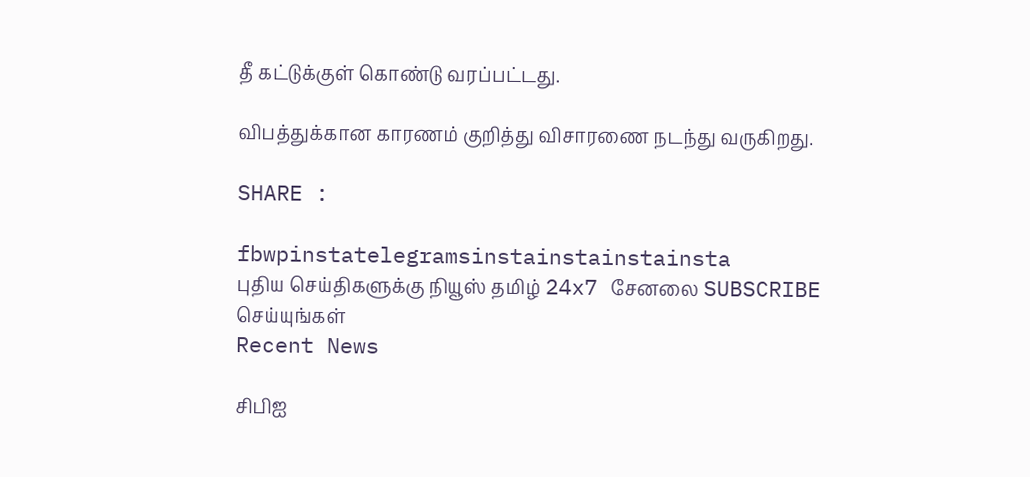தீ கட்டுக்குள் கொண்டு வரப்பட்டது.

விபத்துக்கான காரணம் குறித்து விசாரணை நடந்து வருகிறது.

SHARE :

fbwpinstatelegramsinstainstainstainsta
புதிய செய்திகளுக்கு நியூஸ் தமிழ் 24x7 சேனலை SUBSCRIBE செய்யுங்கள்
Recent News

சிபிஐ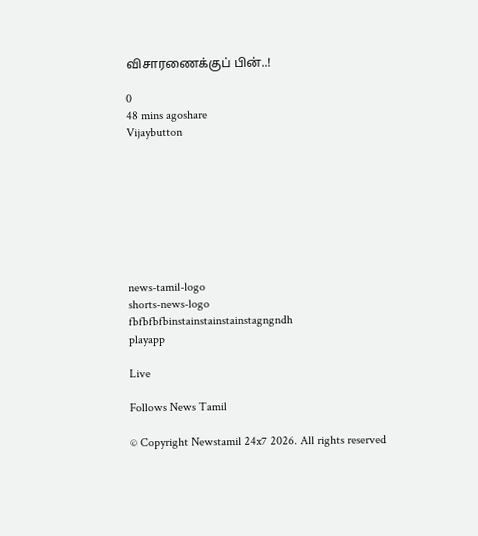விசாரணைக்குப் பின்..!

0
48 mins agoshare
Vijaybutton








news-tamil-logo
shorts-news-logo
fbfbfbfbinstainstainstainstagngndh
playapp

Live

Follows News Tamil

© Copyright Newstamil 24x7 2026. All rights reserved